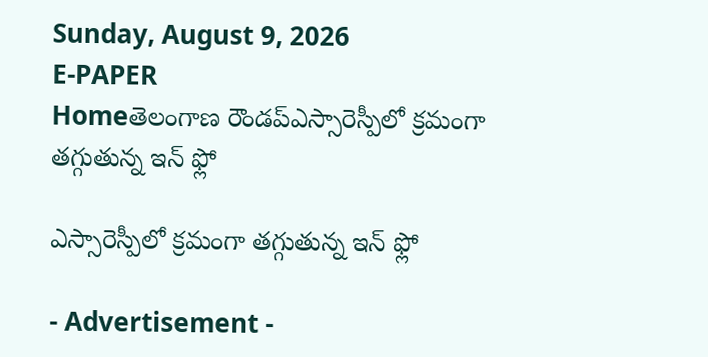Sunday, August 9, 2026
E-PAPER
Homeతెలంగాణ రౌండప్ఎస్సారెస్పీలో క్రమంగా తగ్గుతున్న ఇన్ ఫ్లో

ఎస్సారెస్పీలో క్రమంగా తగ్గుతున్న ఇన్ ఫ్లో

- Advertisement -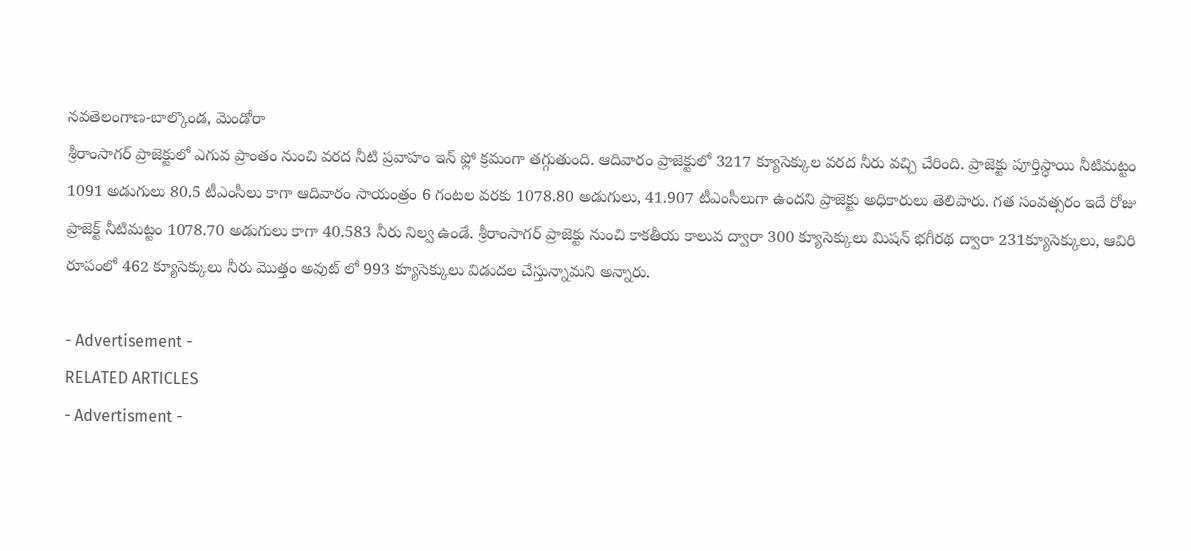నవతెలంగాణ-బాల్కొండ, మెండోరా
శ్రీరాంసాగర్ ప్రాజెక్టులో ఎగువ ప్రాంతం నుంచి వరద నీటి ప్రవాహం ఇన్ ఫ్లో క్రమంగా తగ్గుతుంది. ఆదివారం ప్రాజెక్టులో 3217 క్యూసెక్కుల వరద నీరు వచ్చి చేరింది. ప్రాజెక్టు పూర్తిస్థాయి నీటిమట్టం 1091 అడుగులు 80.5 టీఎంసీలు కాగా ఆదివారం సాయంత్రం 6 గంటల వరకు 1078.80 అడుగులు, 41.907 టీఎంసీలుగా ఉందని ప్రాజెక్టు అధికారులు తెలిపారు. గత సంవత్సరం ఇదే రోజు ప్రాజెక్ట్ నీటిమట్టం 1078.70 అడుగులు కాగా 40.583 నీరు నిల్వ ఉండే. శ్రీరాంసాగర్ ప్రాజెక్టు నుంచి కాకతీయ కాలువ ద్వారా 300 క్యూసెక్కులు మిషన్ భగీరథ ద్వారా 231క్యూసెక్కులు, ఆవిరి రూపంలో 462 క్యూసెక్కులు నీరు మొత్తం అవుట్ లో 993 క్యూసెక్కులు విడుదల చేస్తున్నామని అన్నారు.

- Advertisement -
RELATED ARTICLES
- Advertisment -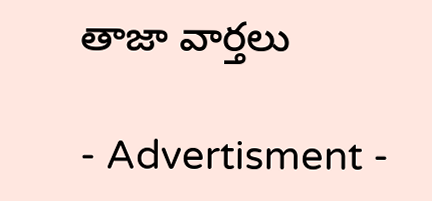తాజా వార్తలు

- Advertisment -